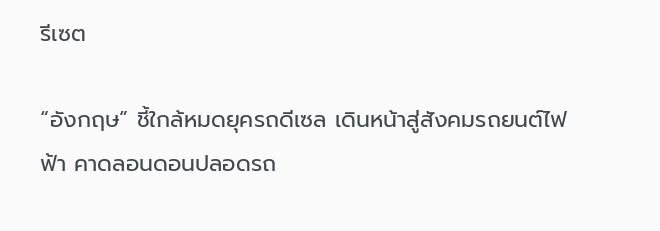รีเซต

“อังกฤษ” ชี้ใกล้หมดยุครถดีเซล เดินหน้าสู่สังคมรถยนต์ไฟฟ้า คาดลอนดอนปลอดรถ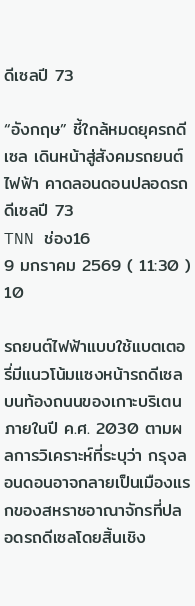ดีเซลปี 73

“อังกฤษ” ชี้ใกล้หมดยุครถดีเซล เดินหน้าสู่สังคมรถยนต์ไฟฟ้า คาดลอนดอนปลอดรถดีเซลปี 73
TNN ช่อง16
9 มกราคม 2569 ( 11:30 )
10

รถยนต์ไฟฟ้าแบบใช้แบตเตอรี่มีแนวโน้มแซงหน้ารถดีเซลบนท้องถนนของเกาะบริเตนภายในปี ค.ศ. 2030 ตามผลการวิเคราะห์ที่ระบุว่า กรุงลอนดอนอาจกลายเป็นเมืองแรกของสหราชอาณาจักรที่ปลอดรถดีเซลโดยสิ้นเชิง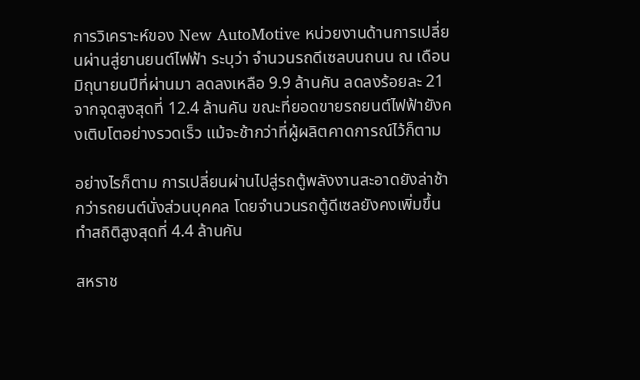การวิเคราะห์ของ New AutoMotive หน่วยงานด้านการเปลี่ยนผ่านสู่ยานยนต์ไฟฟ้า ระบุว่า จำนวนรถดีเซลบนถนน ณ เดือนมิถุนายนปีที่ผ่านมา ลดลงเหลือ 9.9 ล้านคัน ลดลงร้อยละ 21 จากจุดสูงสุดที่ 12.4 ล้านคัน ขณะที่ยอดขายรถยนต์ไฟฟ้ายังคงเติบโตอย่างรวดเร็ว แม้จะช้ากว่าที่ผู้ผลิตคาดการณ์ไว้ก็ตาม

อย่างไรก็ตาม การเปลี่ยนผ่านไปสู่รถตู้พลังงานสะอาดยังล่าช้ากว่ารถยนต์นั่งส่วนบุคคล โดยจำนวนรถตู้ดีเซลยังคงเพิ่มขึ้น ทำสถิติสูงสุดที่ 4.4 ล้านคัน

สหราช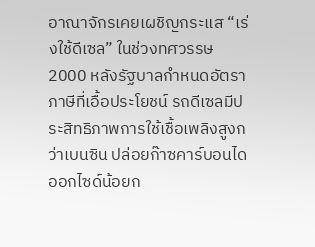อาณาจักรเคยเผชิญกระแส “เร่งใช้ดีเซล” ในช่วงทศวรรษ 2000 หลังรัฐบาลกำหนดอัตราภาษีที่เอื้อประโยชน์ รถดีเซลมีประสิทธิภาพการใช้เชื้อเพลิงสูงกว่าเบนซิน ปล่อยก๊าซคาร์บอนไดออกไซด์น้อยก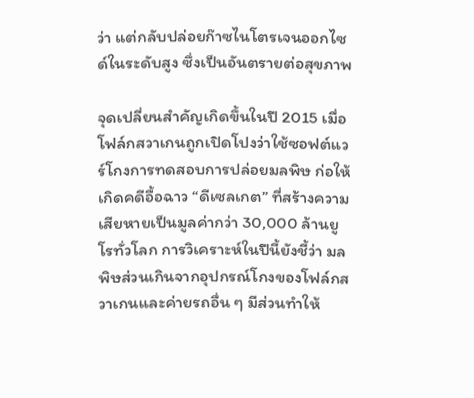ว่า แต่กลับปล่อยก๊าซไนโตรเจนออกไซด์ในระดับสูง ซึ่งเป็นอันตรายต่อสุขภาพ

จุดเปลี่ยนสำคัญเกิดขึ้นในปี 2015 เมื่อโฟล์กสวาเกนถูกเปิดโปงว่าใช้ซอฟต์แวร์โกงการทดสอบการปล่อยมลพิษ ก่อให้เกิดคดีอื้อฉาว “ดีเซลเกต” ที่สร้างความเสียหายเป็นมูลค่ากว่า 30,000 ล้านยูโรทั่วโลก การวิเคราะห์ในปีนี้ยังชี้ว่า มลพิษส่วนเกินจากอุปกรณ์โกงของโฟล์กสวาเกนและค่ายรถอื่น ๆ มีส่วนทำให้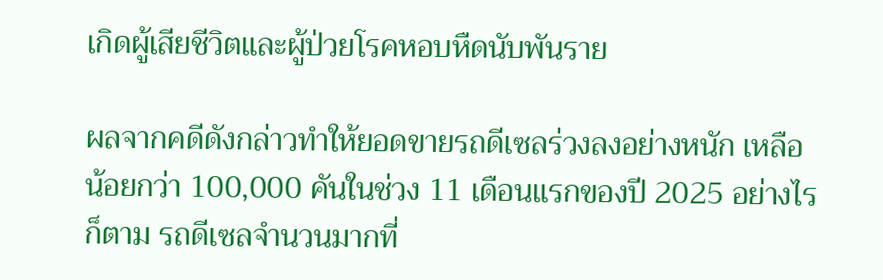เกิดผู้เสียชีวิตและผู้ป่วยโรคหอบหืดนับพันราย

ผลจากคดีดังกล่าวทำให้ยอดขายรถดีเซลร่วงลงอย่างหนัก เหลือน้อยกว่า 100,000 คันในช่วง 11 เดือนแรกของปี 2025 อย่างไรก็ตาม รถดีเซลจำนวนมากที่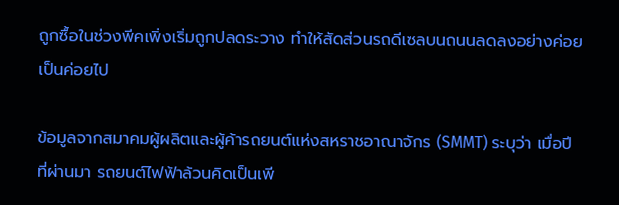ถูกซื้อในช่วงพีคเพิ่งเริ่มถูกปลดระวาง ทำให้สัดส่วนรถดีเซลบนถนนลดลงอย่างค่อยเป็นค่อยไป

ข้อมูลจากสมาคมผู้ผลิตและผู้ค้ารถยนต์แห่งสหราชอาณาจักร (SMMT) ระบุว่า เมื่อปีที่ผ่านมา รถยนต์ไฟฟ้าล้วนคิดเป็นเพี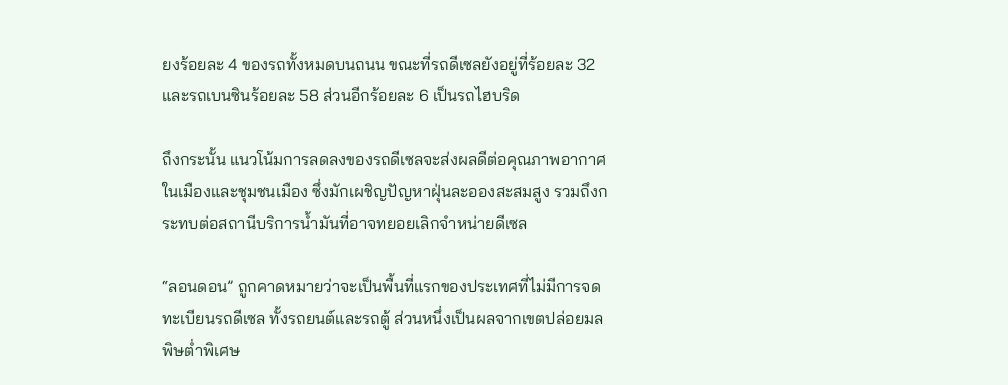ยงร้อยละ 4 ของรถทั้งหมดบนถนน ขณะที่รถดีเซลยังอยู่ที่ร้อยละ 32 และรถเบนซินร้อยละ 58 ส่วนอีกร้อยละ 6 เป็นรถไฮบริด

ถึงกระนั้น แนวโน้มการลดลงของรถดีเซลจะส่งผลดีต่อคุณภาพอากาศในเมืองและชุมชนเมือง ซึ่งมักเผชิญปัญหาฝุ่นละอองสะสมสูง รวมถึงกระทบต่อสถานีบริการน้ำมันที่อาจทยอยเลิกจำหน่ายดีเซล

“ลอนดอน” ถูกคาดหมายว่าจะเป็นพื้นที่แรกของประเทศที่ไม่มีการจดทะเบียนรถดีเซล ทั้งรถยนต์และรถตู้ ส่วนหนึ่งเป็นผลจากเขตปล่อยมลพิษต่ำพิเศษ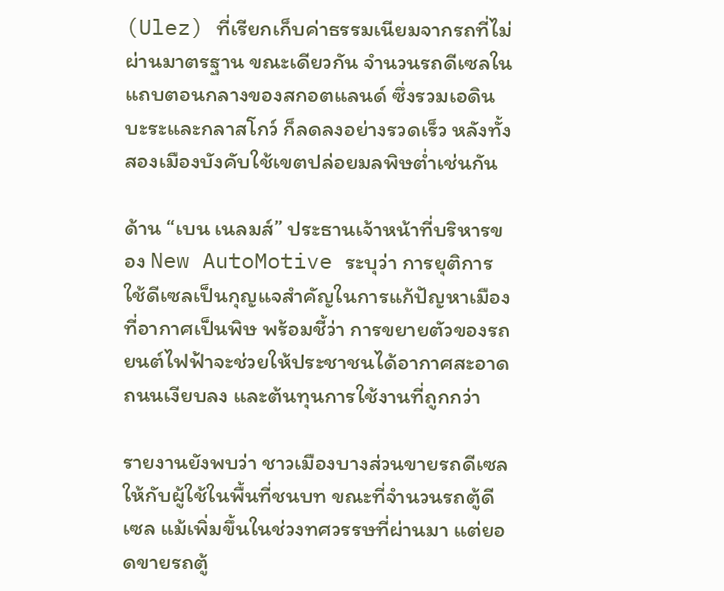(Ulez) ที่เรียกเก็บค่าธรรมเนียมจากรถที่ไม่ผ่านมาตรฐาน ขณะเดียวกัน จำนวนรถดีเซลในแถบตอนกลางของสกอตแลนด์ ซึ่งรวมเอดินบะระและกลาสโกว์ ก็ลดลงอย่างรวดเร็ว หลังทั้งสองเมืองบังคับใช้เขตปล่อยมลพิษต่ำเช่นกัน

ด้าน “เบน เนลมส์” ประธานเจ้าหน้าที่บริหารของ New AutoMotive ระบุว่า การยุติการใช้ดีเซลเป็นกุญแจสำคัญในการแก้ปัญหาเมืองที่อากาศเป็นพิษ พร้อมชี้ว่า การขยายตัวของรถยนต์ไฟฟ้าจะช่วยให้ประชาชนได้อากาศสะอาด ถนนเงียบลง และต้นทุนการใช้งานที่ถูกกว่า

รายงานยังพบว่า ชาวเมืองบางส่วนขายรถดีเซลให้กับผู้ใช้ในพื้นที่ชนบท ขณะที่จำนวนรถตู้ดีเซล แม้เพิ่มขึ้นในช่วงทศวรรษที่ผ่านมา แต่ยอดขายรถตู้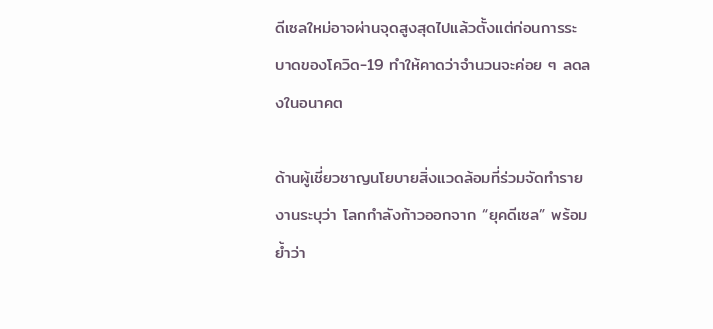ดีเซลใหม่อาจผ่านจุดสูงสุดไปแล้วตั้งแต่ก่อนการระบาดของโควิด-19 ทำให้คาดว่าจำนวนจะค่อย ๆ ลดลงในอนาคต

ด้านผู้เชี่ยวชาญนโยบายสิ่งแวดล้อมที่ร่วมจัดทำรายงานระบุว่า โลกกำลังก้าวออกจาก “ยุคดีเซล” พร้อมย้ำว่า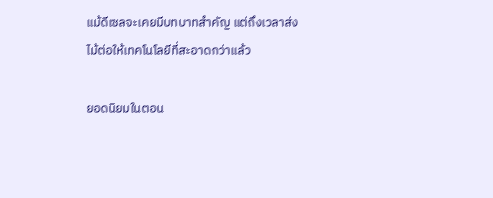แม้ดีเซลจะเคยมีบทบาทสำคัญ แต่ถึงเวลาส่งไม้ต่อให้เทคโนโลยีที่สะอาดกว่าแล้ว

ยอดนิยมในตอน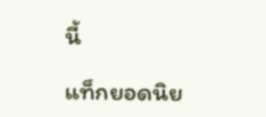นี้

แท็กยอดนิย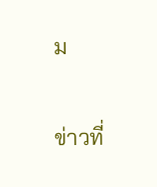ม

ข่าวที่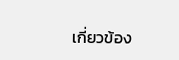เกี่ยวข้อง